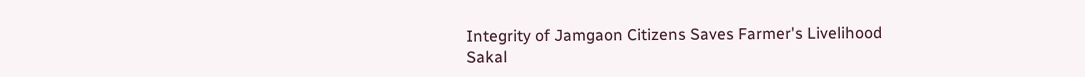Integrity of Jamgaon Citizens Saves Farmer's Livelihood
Sakal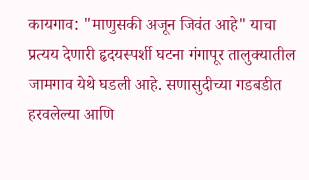कायगाव: "माणुसकी अजून जिवंत आहे" याचा प्रत्यय देणारी हृदयस्पर्शी घटना गंगापूर तालुक्यातील जामगाव येथे घडली आहे. सणासुदीच्या गडबडीत हरवलेल्या आणि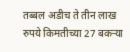तब्बल अडीच ते तीन लाख रुपये किमतीच्या 27 बकऱ्या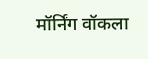मॉर्निंग वॉकला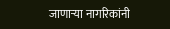जाणाऱ्या नागरिकांनी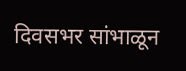दिवसभर सांभाळून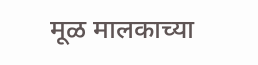मूळ मालकाच्या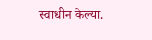स्वाधीन केल्या.